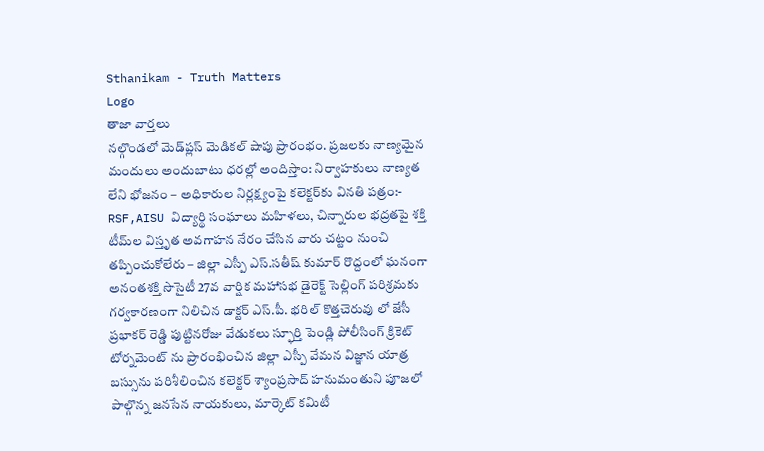Sthanikam - Truth Matters
Logo
తాజా వార్తలు
నల్గొండలో మెడ్‌ప్లస్ మెడికల్ షాపు ప్రారంభం. ప్రజలకు నాణ్యమైన మందులు అందుబాటు ధరల్లో అందిస్తాం: నిర్వాహకులు నాణ్యత లేని భోజనం – అధికారుల నిర్లక్ష్యంపై కలెక్టర్‌కు వినతి పత్రం:- RSF,AISU విద్యార్థి సంఘాలు మహిళలు, చిన్నారుల భద్రతపై శక్తి టీమ్‌ల విస్తృత అవగాహన నేరం చేసిన వారు చట్టం నుంచి తప్పించుకోలేరు – జిల్లా ఎస్పీ ఎస్.సతీష్ కుమార్ రొద్దంలో ఘనంగా అనంతశక్తి సొసైటీ 27వ వార్షిక మహాసభ డైరెక్ట్ సెల్లింగ్ పరిశ్రమకు గర్వకారణంగా నిలిచిన డాక్టర్ ఎస్.పీ. భరిల్ కొత్తచెరువు లో జేసీ ప్రభాకర్ రెడ్డి పుట్టినరోజు వేడుకలు స్ఫూర్తి పెండ్లి పోలీసింగ్ క్రికెట్ టోర్నమెంట్ ను ప్రారంభించిన జిల్లా ఎస్పీ వేమన విజ్ఞాన యాత్ర బస్సును పరిశీలించిన కలెక్టర్ శ్యాంప్రసాద్ హనుమంతుని పూజలో పాల్గొన్న జనసేన నాయకులు, మార్కెట్ కమిటీ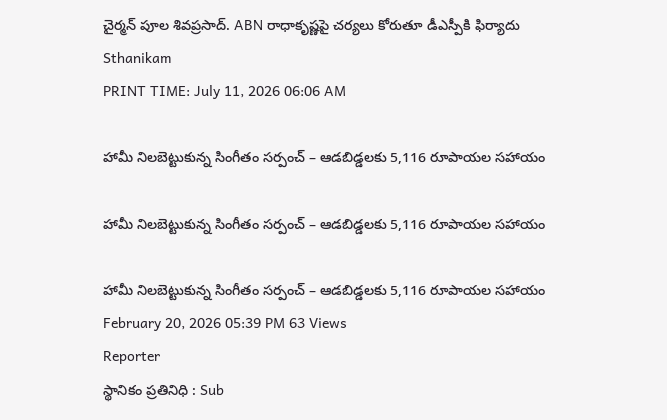చైర్మన్ పూల శివప్రసాద్. ABN రాధాకృష్ణపై చర్యలు కోరుతూ డీఎస్పీకి ఫిర్యాదు
Sthanikam
PRINT TIME: July 11, 2026 06:06 AM

హామీ నిలబెట్టుకున్న సింగీతం సర్పంచ్ – ఆడబిడ్డలకు 5,116 రూపాయల సహాయం

హామీ నిలబెట్టుకున్న సింగీతం సర్పంచ్ – ఆడబిడ్డలకు 5,116 రూపాయల సహాయం

హామీ నిలబెట్టుకున్న సింగీతం సర్పంచ్ – ఆడబిడ్డలకు 5,116 రూపాయల సహాయం
February 20, 2026 05:39 PM 63 Views
Reporter
స్థానికం ప్రతినిధి : Sub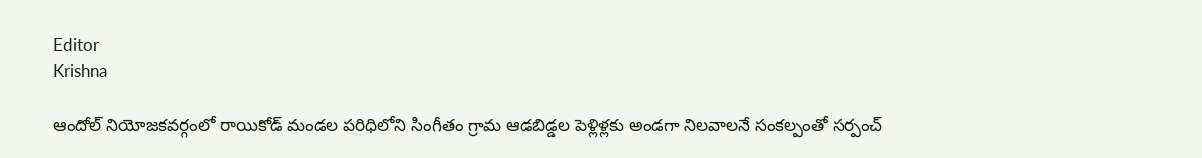Editor
Krishna

ఆందోల్ నియోజకవర్గంలో రాయికోడ్ మండల పరిధిలోని సింగీతం గ్రామ ఆడబిడ్డల పెళ్లిళ్లకు అండగా నిలవాలనే సంకల్పంతో సర్పంచ్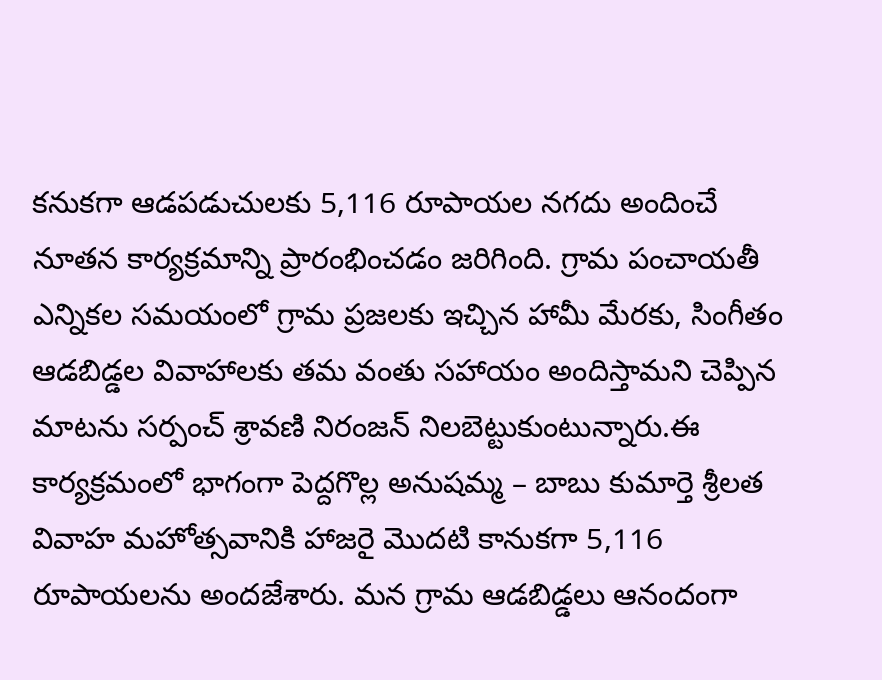కనుకగా ఆడపడుచులకు 5,116 రూపాయల నగదు అందించే నూతన కార్యక్రమాన్ని ప్రారంభించడం జరిగింది. గ్రామ పంచాయతీ ఎన్నికల సమయంలో గ్రామ ప్రజలకు ఇచ్చిన హామీ మేరకు, సింగీతం ఆడబిడ్డల వివాహాలకు తమ వంతు సహాయం అందిస్తామని చెప్పిన మాటను సర్పంచ్ శ్రావణి నిరంజన్ నిలబెట్టుకుంటున్నారు.ఈ కార్యక్రమంలో భాగంగా పెద్దగొల్ల అనుషమ్మ – బాబు కుమార్తె శ్రీలత వివాహ మహోత్సవానికి హాజరై మొదటి కానుకగా 5,116 రూపాయలను అందజేశారు. మన గ్రామ ఆడబిడ్డలు ఆనందంగా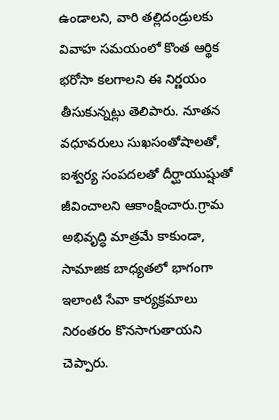ఉండాలని, వారి తల్లిదండ్రులకు వివాహ సమయంలో కొంత ఆర్థిక భరోసా కలగాలని ఈ నిర్ణయం తీసుకున్నట్లు తెలిపారు. నూతన వధూవరులు సుఖసంతోషాలతో, ఐశ్వర్య సంపదలతో దీర్ఘాయుష్షుతో జీవించాలని ఆకాంక్షించారు.గ్రామ అభివృద్ధి మాత్రమే కాకుండా, సామాజిక బాధ్యతలో భాగంగా ఇలాంటి సేవా కార్యక్రమాలు నిరంతరం కొనసాగుతాయని చెప్పారు.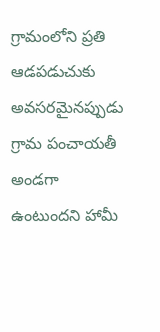గ్రామంలోని ప్రతి ఆడపడుచుకు అవసరమైనప్పుడు గ్రామ పంచాయతీ అండగా ఉంటుందని హామీ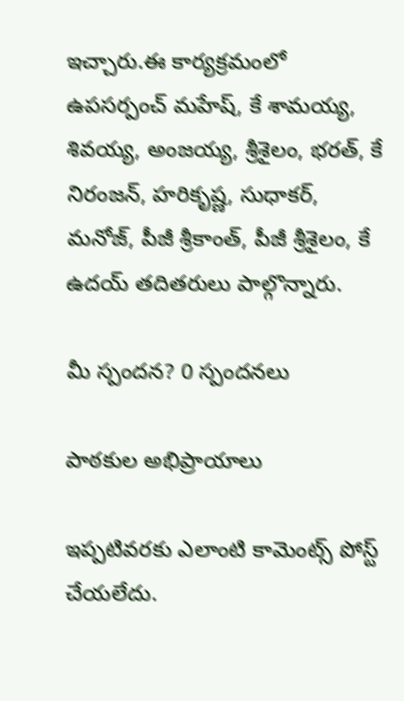ఇచ్చారు.ఈ కార్యక్రమంలో ఉపసర్పంచ్ మహేష్, కే శామయ్య, శివయ్య, అంజయ్య, శ్రీశైలం, భరత్, కే నిరంజన్, హరికృష్ణ, సుధాకర్, మనోజ్, పీజీ శ్రీకాంత్, పీజీ శ్రీశైలం, కే ఉదయ్ తదితరులు పాల్గొన్నారు.

మీ స్పందన? 0 స్పందనలు

పాఠకుల అభిప్రాయాలు

ఇప్పటివరకు ఎలాంటి కామెంట్స్ పోస్ట్ చేయలేదు.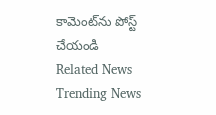కామెంట్‌ను పోస్ట్ చేయండి
Related News
Trending News